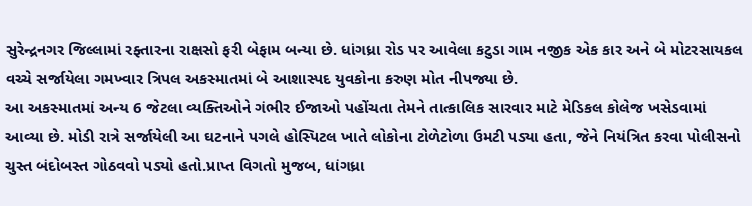સુરેન્દ્રનગર જિલ્લામાં રફ્તારના રાક્ષસો ફરી બેફામ બન્યા છે. ધાંગધ્રા રોડ પર આવેલા કટુડા ગામ નજીક એક કાર અને બે મોટરસાયકલ વચ્ચે સર્જાયેલા ગમખ્વાર ત્રિપલ અકસ્માતમાં બે આશાસ્પદ યુવકોના કરુણ મોત નીપજ્યા છે.
આ અકસ્માતમાં અન્ય 6 જેટલા વ્યક્તિઓને ગંભીર ઈજાઓ પહોંચતા તેમને તાત્કાલિક સારવાર માટે મેડિકલ કોલેજ ખસેડવામાં આવ્યા છે. મોડી રાત્રે સર્જાયેલી આ ઘટનાને પગલે હોસ્પિટલ ખાતે લોકોના ટોળેટોળા ઉમટી પડ્યા હતા, જેને નિયંત્રિત કરવા પોલીસનો ચુસ્ત બંદોબસ્ત ગોઠવવો પડ્યો હતો.પ્રાપ્ત વિગતો મુજબ, ધાંગધ્રા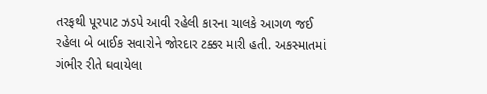તરફથી પૂરપાટ ઝડપે આવી રહેલી કારના ચાલકે આગળ જઈ રહેલા બે બાઈક સવારોને જોરદાર ટક્કર મારી હતી. અકસ્માતમાં ગંભીર રીતે ઘવાયેલા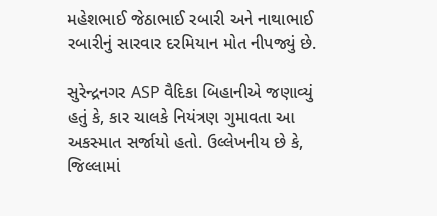મહેશભાઈ જેઠાભાઈ રબારી અને નાથાભાઈ રબારીનું સારવાર દરમિયાન મોત નીપજ્યું છે.

સુરેન્દ્રનગર ASP વૈદિકા બિહાનીએ જણાવ્યું હતું કે, કાર ચાલકે નિયંત્રણ ગુમાવતા આ અકસ્માત સર્જાયો હતો. ઉલ્લેખનીય છે કે, જિલ્લામાં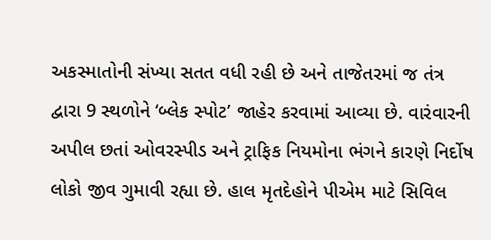અકસ્માતોની સંખ્યા સતત વધી રહી છે અને તાજેતરમાં જ તંત્ર દ્વારા 9 સ્થળોને ‘બ્લેક સ્પોટ’ જાહેર કરવામાં આવ્યા છે. વારંવારની અપીલ છતાં ઓવરસ્પીડ અને ટ્રાફિક નિયમોના ભંગને કારણે નિર્દોષ લોકો જીવ ગુમાવી રહ્યા છે. હાલ મૃતદેહોને પીએમ માટે સિવિલ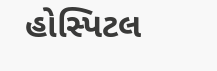હોસ્પિટલ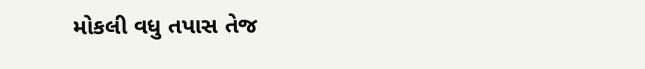મોકલી વધુ તપાસ તેજ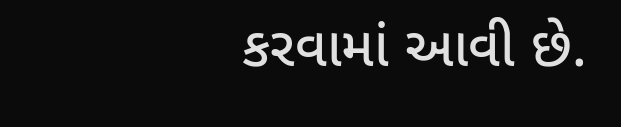કરવામાં આવી છે.